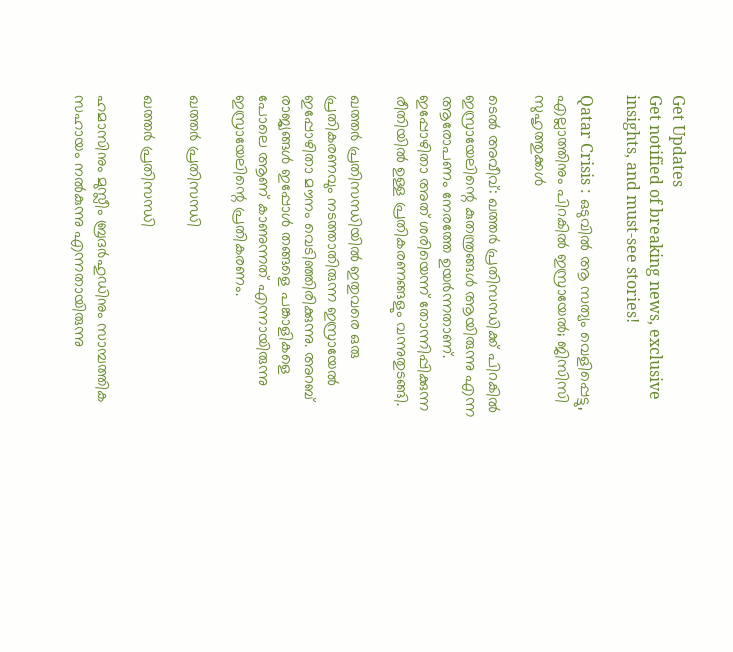Get Updates
Get notified of breaking news, exclusive insights, and must-see stories!

Qatar Crisis : ഒടുവില്‍ ആ സത്യം വെളിപ്പെട്ടു, എല്ലാത്തിനും പിറകില്‍ ഇസ്രായേല്‍; ജിസിസി സുഹൃത്തുക്കൾ

ടെല്‍ അവീവ്: ഖത്തര്‍ പ്രതിസന്ധിക്ക് പിറകില്‍ ഇസ്രായേലിന്റെ കുതന്ത്രങ്ങള്‍ ആയിരുന്നു എന്ന ആരോപണം നേരത്തേ ഉയര്‍ന്നതാണ്. ഇപ്പോഴിതാ അത് ശരിയെന്ന് തോന്നിപ്പിക്കുന്ന രീതിയില്‍ ഉള്ള പ്രതികരണങ്ങളും വന്നുതുടങ്ങി.

ഖത്തര്‍ പ്രതിസന്ധിയില്‍ ഇതുവരെ ഒരു പ്രതികരണവും നടത്താതിരുന്ന ഇസ്രായേല്‍ ഇപ്പോഴിതാ മൗനം വെടിഞ്ഞിരിക്കുന്നു. അറബ് രാജ്യങ്ങള്‍ ഇപ്പോള്‍ തങ്ങളെ പങ്കാളികളെ പോലെ ആണ് കാണുന്നത് എന്നായിരുന്നു ഇസ്രായേലിന്റെ പ്രതികരണം.

ഖത്തര്‍ പ്രതിസന്ധി

ഖത്തര്‍ പ്രതിസന്ധി

ഹമാസിനും മുസ്ലീം ബ്രദര്‍ഹുഡിനും സാമ്പത്തിക സഹായം നല്‍കുന്നു എന്നതായിരുന്നു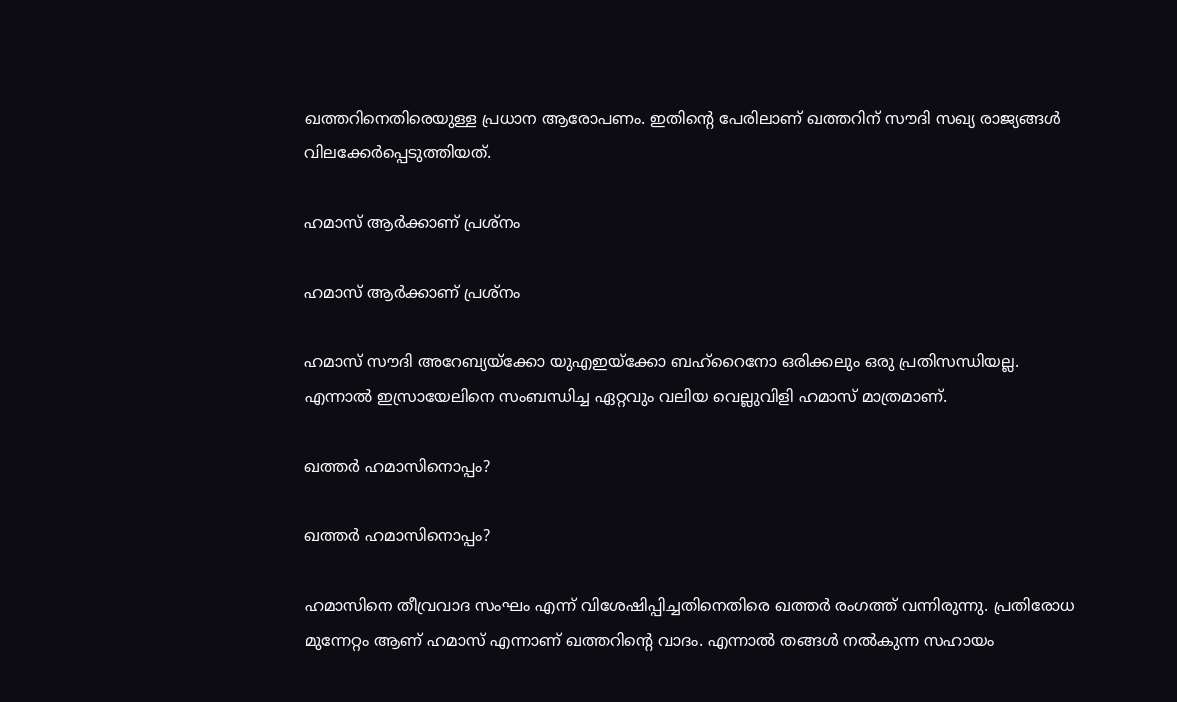ഖത്തറിനെതിരെയുള്ള പ്രധാന ആരോപണം. ഇതിന്റെ പേരിലാണ് ഖത്തറിന് സൗദി സഖ്യ രാജ്യങ്ങള്‍ വിലക്കേര്‍പ്പെടുത്തിയത്.

ഹമാസ് ആര്‍ക്കാണ് പ്രശ്‌നം

ഹമാസ് ആര്‍ക്കാണ് പ്രശ്‌നം

ഹമാസ് സൗദി അറേബ്യയ്‌ക്കോ യുഎഇയ്‌ക്കോ ബഹ്‌റൈനോ ഒരിക്കലും ഒരു പ്രതിസന്ധിയല്ല. എന്നാല്‍ ഇസ്രായേലിനെ സംബന്ധിച്ച ഏറ്റവും വലിയ വെല്ലുവിളി ഹമാസ് മാത്രമാണ്.

ഖത്തര്‍ ഹമാസിനൊപ്പം?

ഖത്തര്‍ ഹമാസിനൊപ്പം?

ഹമാസിനെ തീവ്രവാദ സംഘം എന്ന് വിശേഷിപ്പിച്ചതിനെതിരെ ഖത്തര്‍ രംഗത്ത് വന്നിരുന്നു. പ്രതിരോധ മുന്നേറ്റം ആണ് ഹമാസ് എന്നാണ് ഖത്തറിന്റെ വാദം. എന്നാല്‍ തങ്ങള്‍ നല്‍കുന്ന സഹായം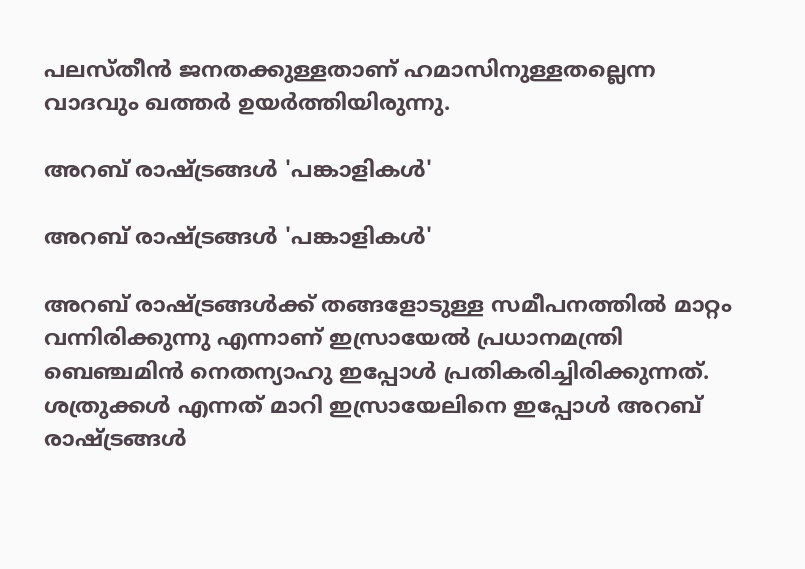പലസ്തീന്‍ ജനതക്കുള്ളതാണ് ഹമാസിനുള്ളതല്ലെന്ന വാദവും ഖത്തര്‍ ഉയര്‍ത്തിയിരുന്നു.

അറബ് രാഷ്ട്രങ്ങള്‍ 'പങ്കാളികള്‍'

അറബ് രാഷ്ട്രങ്ങള്‍ 'പങ്കാളികള്‍'

അറബ് രാഷ്ട്രങ്ങള്‍ക്ക് തങ്ങളോടുള്ള സമീപനത്തില്‍ മാറ്റം വന്നിരിക്കുന്നു എന്നാണ് ഇസ്രായേല്‍ പ്രധാനമന്ത്രി ബെഞ്ചമിന്‍ നെതന്യാഹു ഇപ്പോള്‍ പ്രതികരിച്ചിരിക്കുന്നത്. ശത്രുക്കള്‍ എന്നത് മാറി ഇസ്രായേലിനെ ഇപ്പോള്‍ അറബ് രാഷ്ട്രങ്ങള്‍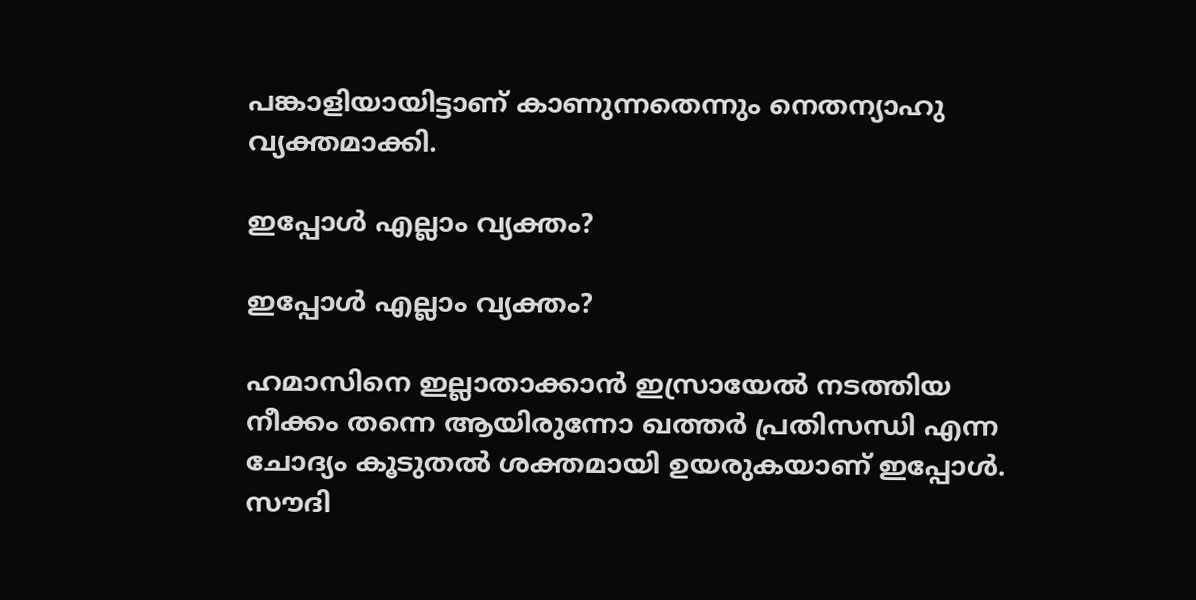പങ്കാളിയായിട്ടാണ് കാണുന്നതെന്നും നെതന്യാഹു വ്യക്തമാക്കി.

ഇപ്പോള്‍ എല്ലാം വ്യക്തം?

ഇപ്പോള്‍ എല്ലാം വ്യക്തം?

ഹമാസിനെ ഇല്ലാതാക്കാന്‍ ഇസ്രായേല്‍ നടത്തിയ നീക്കം തന്നെ ആയിരുന്നോ ഖത്തര്‍ പ്രതിസന്ധി എന്ന ചോദ്യം കൂടുതല്‍ ശക്തമായി ഉയരുകയാണ് ഇപ്പോള്‍. സൗദി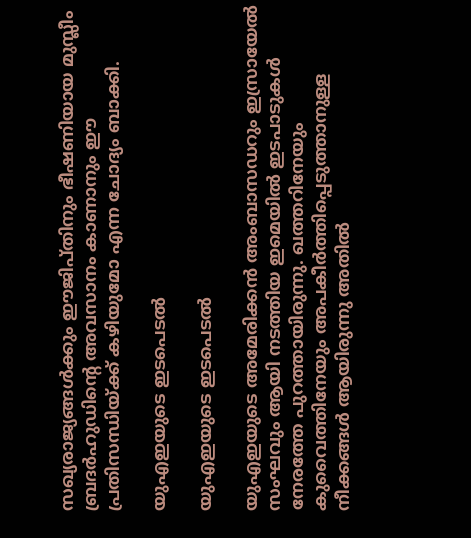സഖ്യരാജ്യങ്ങള്‍ക്കും ഈജിപ്തിനും ഭീഷണിയായ മുസ്ലീം ബ്രദര്‍ഹുഡിന്റെ അവസാനം കാണാനും ഈ പ്രതിസന്ധിയ്ക്ക് കഴിയുമോ എന്ന ചോദ്യം ബാക്കി.

യുഎഇയുടെ ഇടപെടല്‍

യുഎഇയുടെ ഇടപെടല്‍

യുഎഇയുടെ അമേരിക്കന്‍ അംബാസഡറും ഇസ്രായേല്‍ സംഘവും ആയി നടത്തിയ ഇമെയില്‍ ഇടപാടുകള്‍ നേരത്തേ പുറത്തായിരുന്നു. ഖത്തറിനേയും കുവൈത്തിനേയും അപകീര്‍ത്തിപ്പെടുത്താനുള്ള നീക്കങ്ങള്‍ ആയിരുന്നു അതില്‍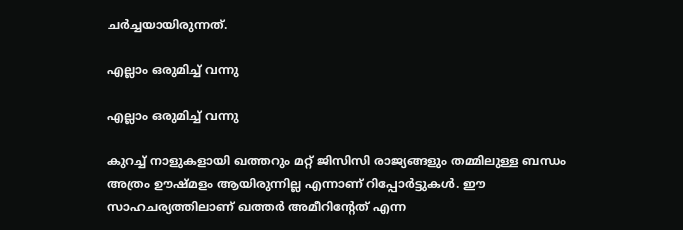ചര്‍ച്ചയായിരുന്നത്.

എല്ലാം ഒരുമിച്ച് വന്നു

എല്ലാം ഒരുമിച്ച് വന്നു

കുറച്ച് നാളുകളായി ഖത്തറും മറ്റ് ജിസിസി രാജ്യങ്ങളും തമ്മിലുള്ള ബന്ധം അത്രം ഊഷ്മളം ആയിരുന്നില്ല എന്നാണ് റിപ്പോര്‍ട്ടുകള്‍. ഈ സാഹചര്യത്തിലാണ് ഖത്തര്‍ അമീറിന്റേത് എന്ന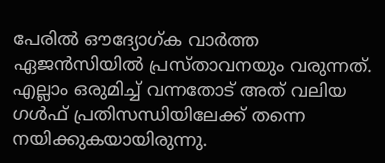പേരില്‍ ഔദ്യോഗ്ക വാര്‍ത്ത ഏജന്‍സിയില്‍ പ്രസ്താവനയും വരുന്നത്. എല്ലാം ഒരുമിച്ച് വന്നതോട് അത് വലിയ ഗള്‍ഫ് പ്രതിസന്ധിയിലേക്ക് തന്നെ നയിക്കുകയായിരുന്നു.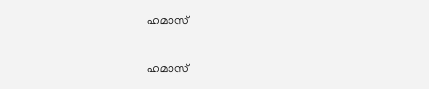ഹമാസ്

ഹമാസ്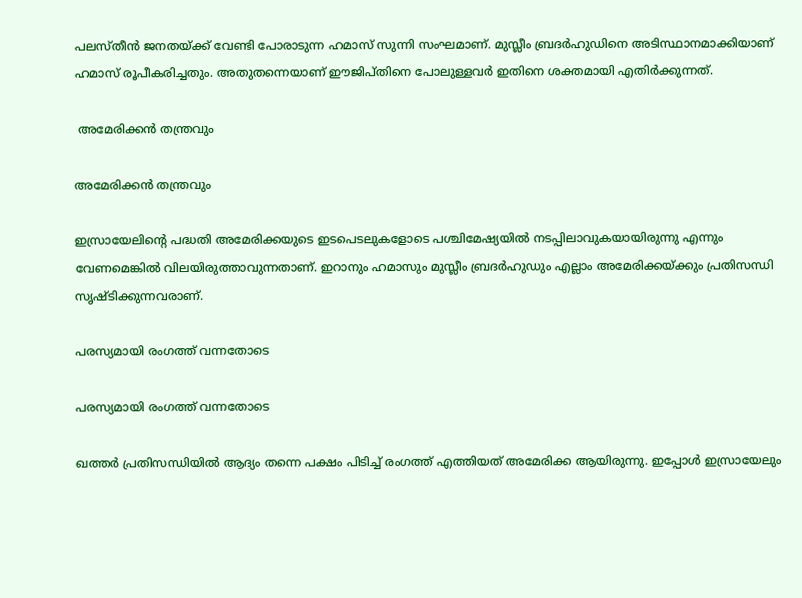പലസ്തീന്‍ ജനതയ്ക്ക് വേണ്ടി പോരാടുന്ന ഹമാസ് സുന്നി സംഘമാണ്. മുസ്ലീം ബ്രദര്‍ഹുഡിനെ അടിസ്ഥാനമാക്കിയാണ് ഹമാസ് രൂപീകരിച്ചതും. അതുതന്നെയാണ് ഈജിപ്തിനെ പോലുള്ളവര്‍ ഇതിനെ ശക്തമായി എതിര്‍ക്കുന്നത്.

 അമേരിക്കന്‍ തന്ത്രവും

അമേരിക്കന്‍ തന്ത്രവും

ഇസ്രായേലിന്റെ പദ്ധതി അമേരിക്കയുടെ ഇടപെടലുകളോടെ പശ്ചിമേഷ്യയില്‍ നടപ്പിലാവുകയായിരുന്നു എന്നും വേണമെങ്കില്‍ വിലയിരുത്താവുന്നതാണ്. ഇറാനും ഹമാസും മുസ്ലീം ബ്രദര്‍ഹുഡും എല്ലാം അമേരിക്കയ്ക്കും പ്രതിസന്ധി സൃഷ്ടിക്കുന്നവരാണ്.

പരസ്യമായി രംഗത്ത് വന്നതോടെ

പരസ്യമായി രംഗത്ത് വന്നതോടെ

ഖത്തര്‍ പ്രതിസന്ധിയില്‍ ആദ്യം തന്നെ പക്ഷം പിടിച്ച് രംഗത്ത് എത്തിയത് അമേരിക്ക ആയിരുന്നു. ഇപ്പോള്‍ ഇസ്രായേലും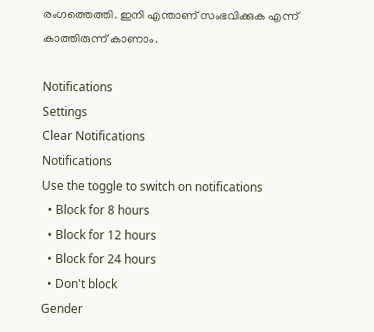രംഗത്തെത്തി. ഇനി എന്താണ് സംഭവിക്കുക എന്ന് കാത്തിരുന്ന് കാണാം.

Notifications
Settings
Clear Notifications
Notifications
Use the toggle to switch on notifications
  • Block for 8 hours
  • Block for 12 hours
  • Block for 24 hours
  • Don't block
Gender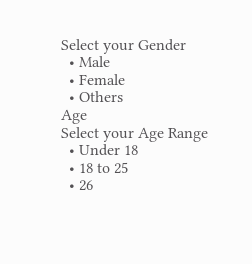Select your Gender
  • Male
  • Female
  • Others
Age
Select your Age Range
  • Under 18
  • 18 to 25
  • 26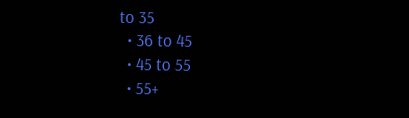to 35
  • 36 to 45
  • 45 to 55
  • 55+